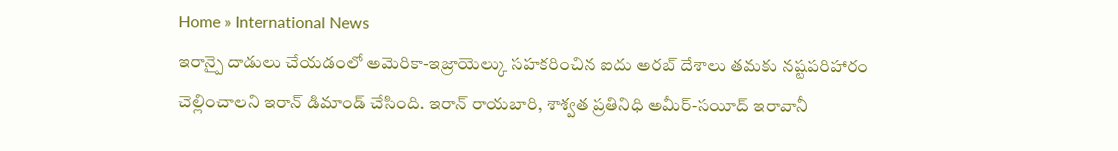Home » International News
ఇరాన్పై దాడులు చేయడంలో అమెరికా-ఇజ్రాయెల్కు సహకరించిన ఐదు అరబ్ దేశాలు తమకు నష్టపరిహారం చెల్లించాలని ఇరాన్ డిమాండ్ చేసింది. ఇరాన్ రాయబారి, శాశ్వత ప్రతినిధి అమీర్-సయీద్ ఇరావానీ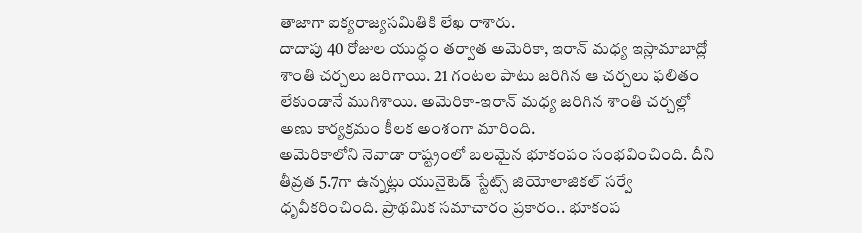తాజాగా ఐక్యరాజ్యసమితికి లేఖ రాశారు.
దాదాపు 40 రోజుల యుద్ధం తర్వాత అమెరికా, ఇరాన్ మధ్య ఇస్లామాబాద్లో శాంతి చర్చలు జరిగాయి. 21 గంటల పాటు జరిగిన ఆ చర్చలు ఫలితం లేకుండానే ముగిశాయి. అమెరికా-ఇరాన్ మధ్య జరిగిన శాంతి చర్చల్లో అణు కార్యక్రమం కీలక అంశంగా మారింది.
అమెరికాలోని నెవాడా రాష్ట్రంలో బలమైన భూకంపం సంభవించింది. దీని తీవ్రత 5.7గా ఉన్నట్లు యునైటెడ్ స్టేట్స్ జియోలాజికల్ సర్వే ధృవీకరించింది. ప్రాథమిక సమాచారం ప్రకారం.. భూకంప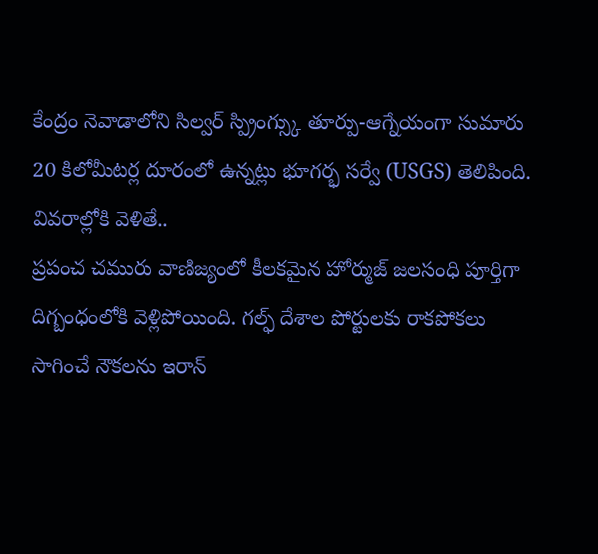కేంద్రం నెవాడాలోని సిల్వర్ స్ప్రింగ్స్కు తూర్పు-ఆగ్నేయంగా సుమారు 20 కిలోమీటర్ల దూరంలో ఉన్నట్లు భూగర్భ సర్వే (USGS) తెలిపింది. వివరాల్లోకి వెళితే..
ప్రపంచ చమురు వాణిజ్యంలో కీలకమైన హోర్ముజ్ జలసంధి పూర్తిగా దిగ్బంధంలోకి వెళ్లిపోయింది. గల్ఫ్ దేశాల పోర్టులకు రాకపోకలు సాగించే నౌకలను ఇరాన్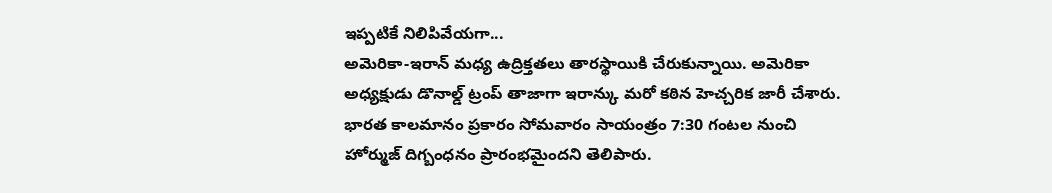ఇప్పటికే నిలిపివేయగా...
అమెరికా-ఇరాన్ మధ్య ఉద్రిక్తతలు తారస్థాయికి చేరుకున్నాయి. అమెరికా అధ్యక్షుడు డొనాల్డ్ ట్రంప్ తాజాగా ఇరాన్కు మరో కఠిన హెచ్చరిక జారీ చేశారు. భారత కాలమానం ప్రకారం సోమవారం సాయంత్రం 7:30 గంటల నుంచి హోర్ముజ్ దిగ్బంధనం ప్రారంభమైందని తెలిపారు.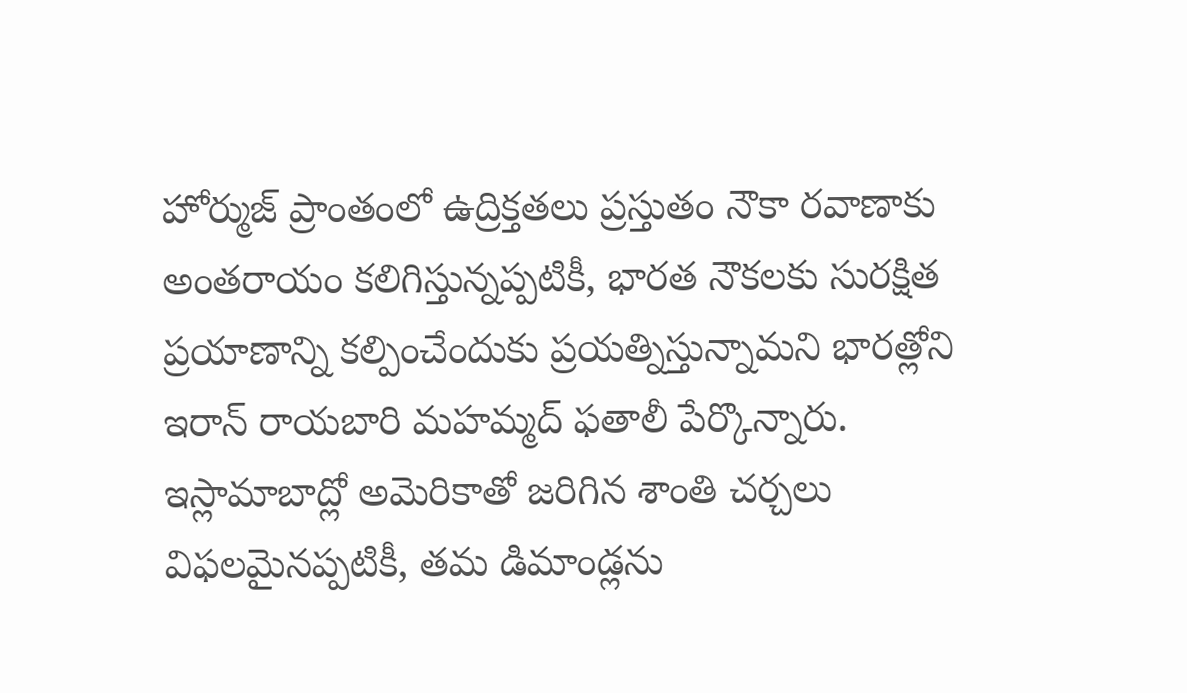హోర్ముజ్ ప్రాంతంలో ఉద్రిక్తతలు ప్రస్తుతం నౌకా రవాణాకు అంతరాయం కలిగిస్తున్నప్పటికీ, భారత నౌకలకు సురక్షిత ప్రయాణాన్ని కల్పించేందుకు ప్రయత్నిస్తున్నామని భారత్లోని ఇరాన్ రాయబారి మహమ్మద్ ఫతాలీ పేర్కొన్నారు.
ఇస్లామాబాద్లో అమెరికాతో జరిగిన శాంతి చర్చలు విఫలమైనప్పటికీ, తమ డిమాండ్లను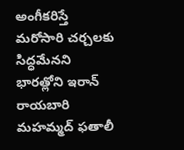అంగీకరిస్తే మరోసారి చర్చలకు సిద్ధమేనని భారత్లోని ఇరాన్ రాయబారి మహమ్మద్ ఫతాలీ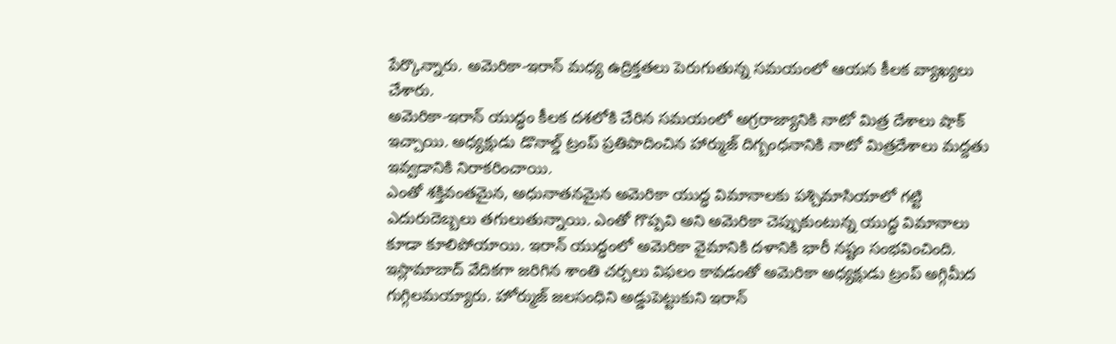పేర్కొన్నారు. అమెరికా-ఇరాన్ మధ్య ఉద్రిక్తతలు పెరుగుతున్న సమయంలో ఆయన కీలక వ్యాఖ్యలు చేశారు.
అమెరికా-ఇరాన్ యుద్ధం కీలక దశలోకి చేరిన సమయంలో అగ్రరాజ్యానికి నాటో మిత్ర దేశాలు షాక్ ఇచ్చాయి. అధ్యక్షుడు డొనాల్డ్ ట్రంప్ ప్రతిపాదించిన హార్ముజ్ దిగ్బంధనానికి నాటో మిత్రదేశాలు మద్దతు ఇవ్వడానికి నిరాకరించాయి.
ఎంతో శక్తివంతమైన, అధునాతనమైన అమెరికా యుద్ధ విమానాలకు పశ్చిమాసియాలో గట్టి ఎదురుదెబ్బలు తగులుతున్నాయి. ఎంతో గొప్పవి అని అమెరికా చెప్పుకుంటున్న యుద్ధ విమానాలు కూడా కూలిపోయాయి. ఇరాన్ యుద్ధంలో అమెరికా వైమానికి దళానికి భారీ నష్టం సంభవించింది.
ఇస్లామాబాద్ వేదికగా జరిగిన శాంతి చర్చలు విఫలం కావడంతో అమెరికా అధ్యక్షుడు ట్రంప్ అగ్గిమీద గుగ్గిలమయ్యారు. హోర్ముజ్ జలసంధిని అడ్డుపెట్టుకుని ఇరాన్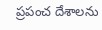ప్రపంచ దేశాలను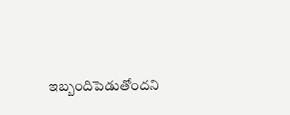ఇబ్బందిపెడుతోందని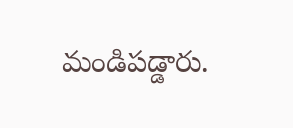మండిపడ్డారు.